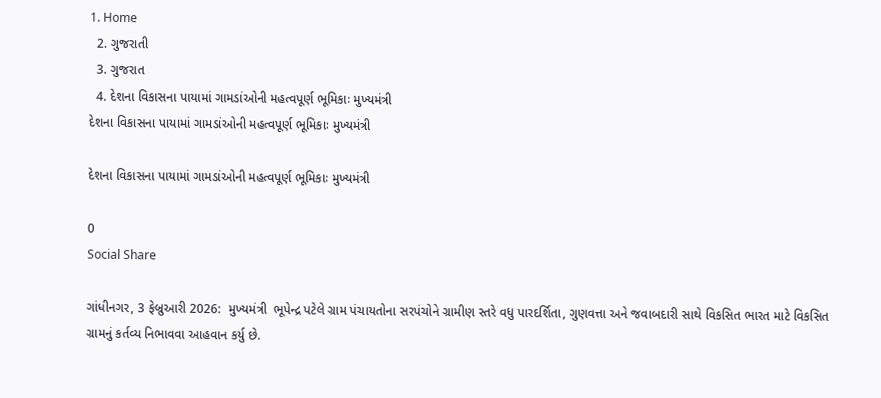1. Home
  2. ગુજરાતી
  3. ગુજરાત
  4. દેશના વિકાસના પાયામાં ગામડાંઓની મહત્વપૂર્ણ ભૂમિકાઃ મુખ્યમંત્રી
દેશના વિકાસના પાયામાં ગામડાંઓની મહત્વપૂર્ણ ભૂમિકાઃ મુખ્યમંત્રી

દેશના વિકાસના પાયામાં ગામડાંઓની મહત્વપૂર્ણ ભૂમિકાઃ મુખ્યમંત્રી

0
Social Share

ગાંધીનગર, 3 ફેબ્રુઆરી 2026:  મુખ્યમંત્રી  ભૂપેન્દ્ર પટેલે ગ્રામ પંચાયતોના સરપંચોને ગ્રામીણ સ્તરે વધુ પારદર્શિતા, ગુણવત્તા અને જવાબદારી સાથે વિકસિત ભારત માટે વિકસિત ગ્રામનું કર્તવ્ય નિભાવવા આહવાન કર્યુ છે.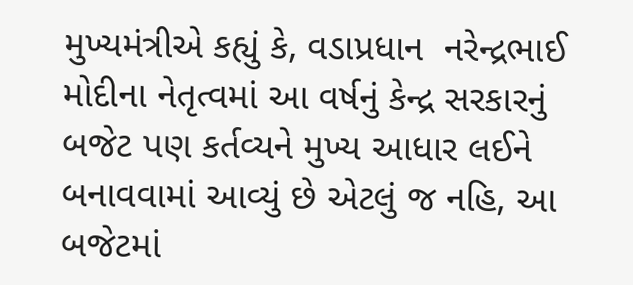મુખ્યમંત્રીએ કહ્યું કે, વડાપ્રધાન  નરેન્દ્રભાઈ મોદીના નેતૃત્વમાં આ વર્ષનું કેન્દ્ર સરકારનું બજેટ પણ કર્તવ્યને મુખ્ય આધાર લઈને બનાવવામાં આવ્યું છે એટલું જ નહિ, આ બજેટમાં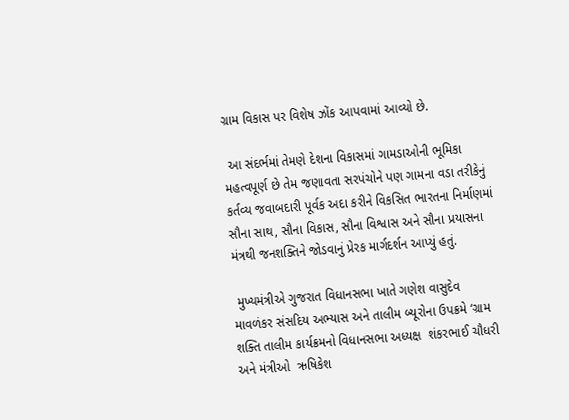ગ્રામ વિકાસ પર વિશેષ ઝોંક આપવામાં આવ્યો છે.

 આ સંદર્ભમાં તેમણે દેશના વિકાસમાં ગામડાઓની ભૂમિકા મહત્વપૂર્ણ છે તેમ જણાવતા સરપંચોને પણ ગામના વડા તરીકેનું કર્તવ્ય જવાબદારી પૂર્વક અદા કરીને વિકસિત ભારતના નિર્માણમાં સૌના સાથ, સૌના વિકાસ, સૌના વિશ્વાસ અને સૌના પ્રયાસના મંત્રથી જનશક્તિને જોડવાનું પ્રેરક માર્ગદર્શન આપ્યું હતું.

 મુખ્યમંત્રીએ ગુજરાત વિધાનસભા ખાતે ગણેશ વાસુદેવ માવળંકર સંસદિય અભ્યાસ અને તાલીમ બ્યૂરોના ઉપક્રમે ‘ગ્રામ શક્તિ તાલીમ કાર્યક્રમનો વિધાનસભા અધ્યક્ષ  શંકરભાઈ ચૌધરી અને મંત્રીઓ  ઋષિકેશ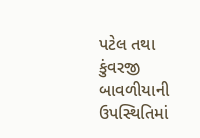પટેલ તથા કુંવરજી બાવળીયાની ઉપસ્થિતિમાં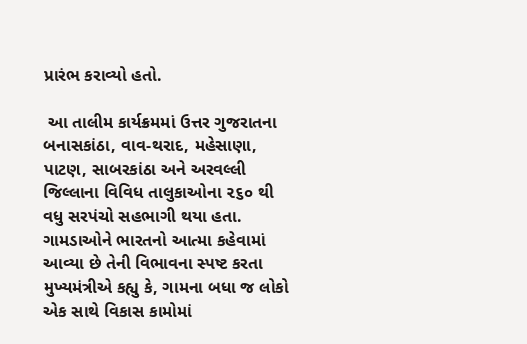પ્રારંભ કરાવ્યો હતો.

 આ તાલીમ કાર્યક્રમમાં ઉત્તર ગુજરાતના બનાસકાંઠા, વાવ-થરાદ, મહેસાણા, પાટણ, સાબરકાંઠા અને અરવલ્લી જિલ્લાના વિવિધ તાલુકાઓના ૨૬૦ થી વધુ સરપંચો સહભાગી થયા હતા. ગામડાઓને ભારતનો આત્મા કહેવામાં આવ્યા છે તેની વિભાવના સ્પષ્ટ કરતા મુખ્યમંત્રીએ કહ્યુ કે, ગામના બધા જ લોકો એક સાથે વિકાસ કામોમાં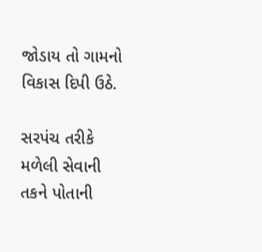જોડાય તો ગામનો વિકાસ દિપી ઉઠે.

સરપંચ તરીકે મળેલી સેવાની તકને પોતાની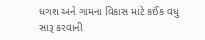ધગશ અને ગામના વિકાસ માટે કઈંક વધુ સારૂ કરવાની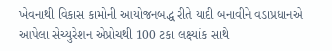ખેવનાથી વિકાસ કામોની આયોજનબદ્ધ રીતે યાદી બનાવીને વડાપ્રધાનએ આપેલા સેચ્યુરેશન એપ્રોચથી 100 ટકા લક્ષ્યાંક સાથે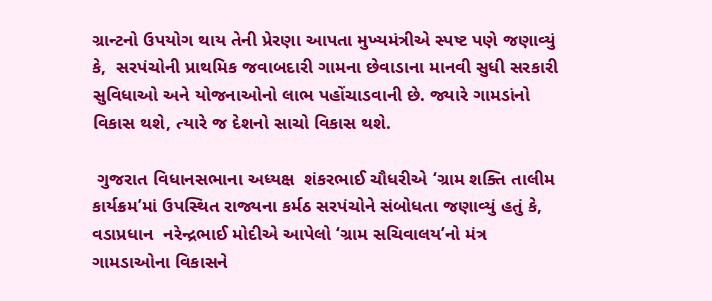ગ્રાન્ટનો ઉપયોગ થાય તેની પ્રેરણા આપતા મુખ્યમંત્રીએ સ્પષ્ટ પણે જણાવ્યું કે,  સરપંચોની પ્રાથમિક જવાબદારી ગામના છેવાડાના માનવી સુધી સરકારી સુવિધાઓ અને યોજનાઓનો લાભ પહોંચાડવાની છે. જ્યારે ગામડાંનો વિકાસ થશે, ત્યારે જ દેશનો સાચો વિકાસ થશે.

 ગુજરાત વિધાનસભાના અધ્યક્ષ  શંકરભાઈ ચૌધરીએ ‘ગ્રામ શક્તિ તાલીમ કાર્યક્રમ’માં ઉપસ્થિત રાજ્યના કર્મઠ સરપંચોને સંબોધતા જણાવ્યું હતું કે, વડાપ્રધાન  નરેન્દ્રભાઈ મોદીએ આપેલો ‘ગ્રામ સચિવાલય’નો મંત્ર ગામડાઓના વિકાસને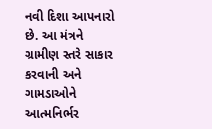નવી દિશા આપનારો છે. આ મંત્રને ગ્રામીણ સ્તરે સાકાર કરવાની અને ગામડાઓને આત્મનિર્ભર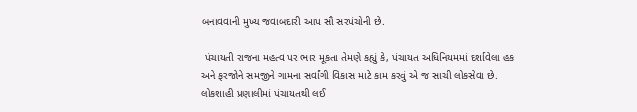બનાવવાની મુખ્ય જવાબદારી આપ સૌ સરપંચોની છે.

 પંચાયતી રાજના મહત્વ પર ભાર મૂકતા તેમણે કહ્યું કે, પંચાયત અધિનિયમમાં દર્શાવેલા હક અને ફરજોને સમજીને ગામના સર્વાંગી વિકાસ માટે કામ કરવું એ જ સાચી લોકસેવા છે. લોકશાહી પ્રણાલીમાં પંચાયતથી લઈ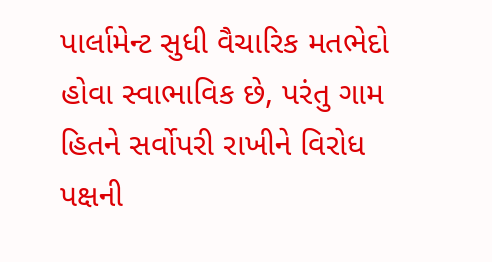પાર્લામેન્ટ સુધી વૈચારિક મતભેદો હોવા સ્વાભાવિક છે, પરંતુ ગામ હિતને સર્વોપરી રાખીને વિરોધ પક્ષની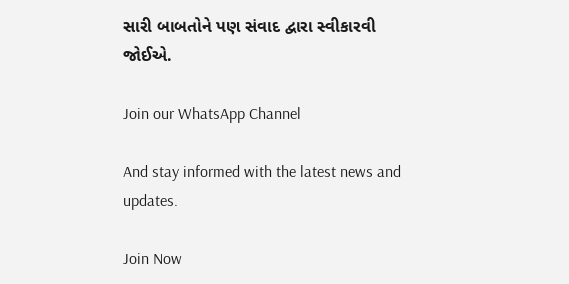સારી બાબતોને પણ સંવાદ દ્વારા સ્વીકારવી જોઈએ.

Join our WhatsApp Channel

And stay informed with the latest news and updates.

Join Now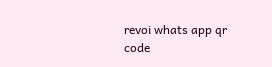revoi whats app qr code